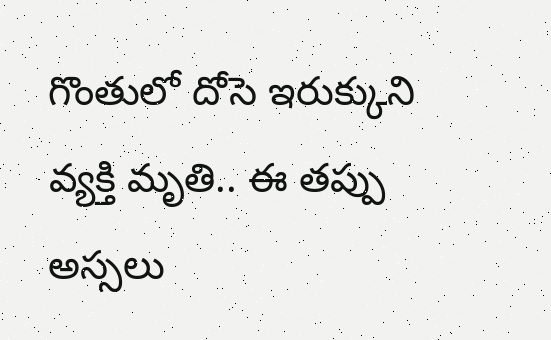గొంతులో దోసె ఇరుక్కుని వ్యక్తి మృతి.. ఈ తప్పు అస్సలు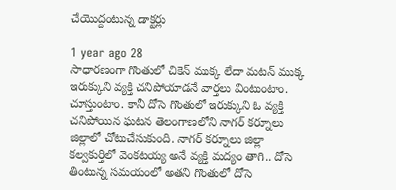చేయొద్దంటున్న డాక్టర్లు

1 year ago 28
సాధారణంగా గొంతులో చికెన్ ముక్క లేదా మటన్ ముక్క ఇరుక్కుని వ్యక్తి చనిపోయాడనే వార్తలు వింటుంటాం. చూస్తుంటాం. కానీ దోసె గొంతులో ఇరుక్కుని ఓ వ్యక్తి చనిపోయిన ఘటన తెలంగాణలోని నాగర్ కర్నూలు జిల్లాలో చోటుచేసుకుంది. నాగర్ కర్నూలు జిల్లా కల్వకుర్తిలో వెంకటయ్య అనే వ్యక్తి మద్యం తాగి.. దోసె తింటున్న సమయంలో అతని గొంతులో దోసె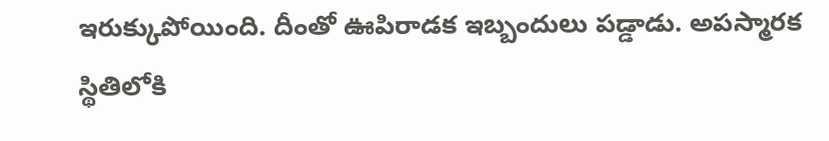ఇరుక్కుపోయింది. దీంతో ఊపిరాడక ఇబ్బందులు పడ్డాడు. అపస్మారక స్థితిలోకి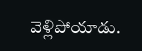వెళ్లిపోయాడు.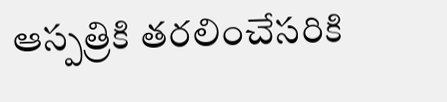ఆస్పత్రికి తరలించేసరికి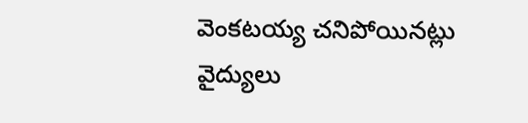వెంకటయ్య చనిపోయినట్లు వైద్యులు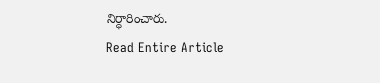నిర్ధారించారు.
Read Entire Article